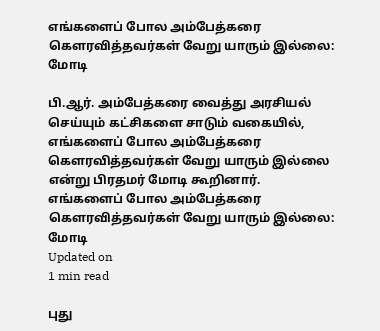எங்களைப் போல அம்பேத்கரை கௌரவித்தவர்கள் வேறு யாரும் இல்லை: மோடி

பி.ஆர். அம்பேத்கரை வைத்து அரசியல் செய்யும் கட்சிகளை சாடும் வகையில், எங்களைப் போல அம்பேத்கரை கௌரவித்தவர்கள் வேறு யாரும் இல்லை என்று பிரதமர் மோடி கூறினார்.
எங்களைப் போல அம்பேத்கரை கௌரவித்தவர்கள் வேறு யாரும் இல்லை: மோடி
Updated on
1 min read

புது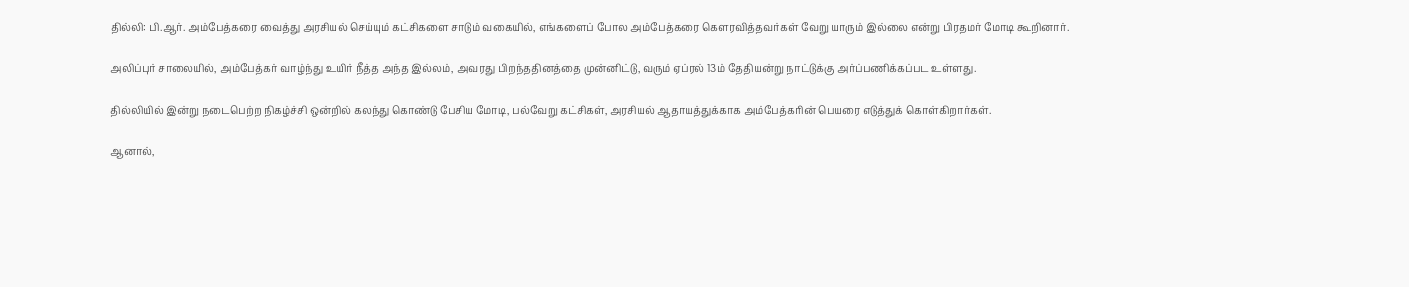தில்லி: பி.ஆர். அம்பேத்கரை வைத்து அரசியல் செய்யும் கட்சிகளை சாடும் வகையில், எங்களைப் போல அம்பேத்கரை கௌரவித்தவர்கள் வேறு யாரும் இல்லை என்று பிரதமர் மோடி கூறினார்.

அலிப்புர் சாலையில், அம்பேத்கர் வாழ்ந்து உயிர் நீத்த அந்த இல்லம், அவரது பிறந்ததினத்தை முன்னிட்டு, வரும் ஏப்ரல் 13ம் தேதியன்று நாட்டுக்கு அர்ப்பணிக்கப்பட உள்ளது.

தில்லியில் இன்று நடைபெற்ற நிகழ்ச்சி ஒன்றில் கலந்து கொண்டு பேசிய மோடி, பல்வேறு கட்சிகள், அரசியல் ஆதாயத்துக்காக அம்பேத்கரின் பெயரை எடுத்துக் கொள்கிறார்கள்.

ஆனால்,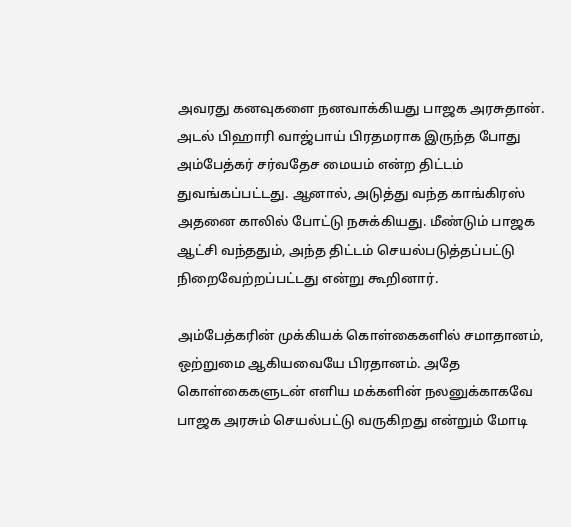அவரது கனவுகளை நனவாக்கியது பாஜக அரசுதான். அடல் பிஹாரி வாஜ்பாய் பிரதமராக இருந்த போது அம்பேத்கர் சர்வதேச மையம் என்ற திட்டம் துவங்கப்பட்டது. ஆனால், அடுத்து வந்த காங்கிரஸ் அதனை காலில் போட்டு நசுக்கியது. மீண்டும் பாஜக ஆட்சி வந்ததும், அந்த திட்டம் செயல்படுத்தப்பட்டு நிறைவேற்றப்பட்டது என்று கூறினார்.

அம்பேத்கரின் முக்கியக் கொள்கைகளில் சமாதானம், ஒற்றுமை ஆகியவையே பிரதானம். அதே கொள்கைகளுடன் எளிய மக்களின் நலனுக்காகவே பாஜக அரசும் செயல்பட்டு வருகிறது என்றும் மோடி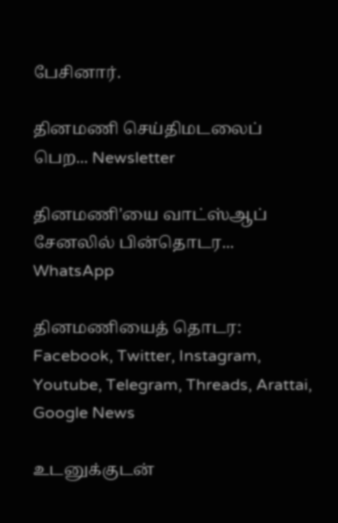பேசினார்.

தினமணி செய்திமடலைப் பெற... Newsletter

தினமணி'யை வாட்ஸ்ஆப் சேனலில் பின்தொடர... WhatsApp

தினமணியைத் தொடர: Facebook, Twitter, Instagram, Youtube, Telegram, Threads, Arattai, Google News

உடனுக்குடன்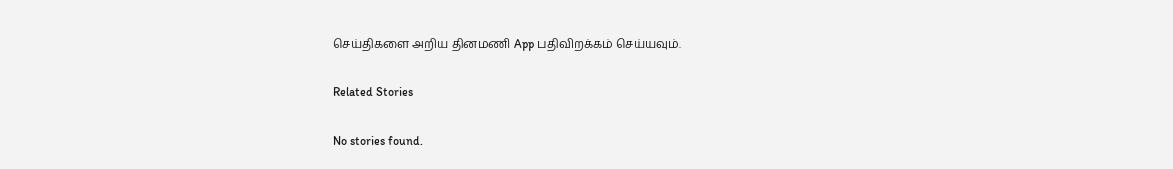செய்திகளை அறிய தினமணி App பதிவிறக்கம் செய்யவும்.

Related Stories

No stories found.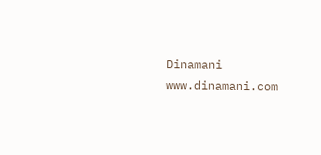Dinamani
www.dinamani.com